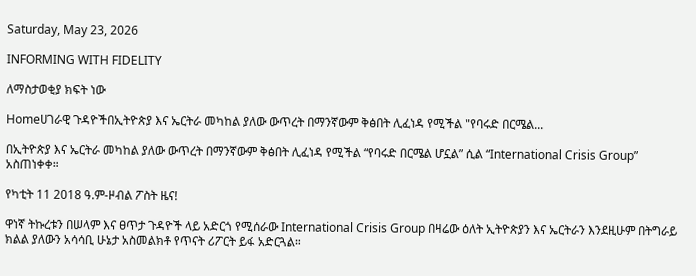Saturday, May 23, 2026

INFORMING WITH FIDELITY

ለማስታወቂያ ክፍት ነው

Homeሀገራዊ ጉዳዮችበኢትዮጵያ እና ኤርትራ መካከል ያለው ውጥረት በማንኛውም ቅፅበት ሊፈነዳ የሚችል "የባሩድ በርሜል...

በኢትዮጵያ እና ኤርትራ መካከል ያለው ውጥረት በማንኛውም ቅፅበት ሊፈነዳ የሚችል “የባሩድ በርሜል ሆኗል” ሲል “International Crisis Group” አስጠነቀቀ።

የካቲት 11 2018 ዓ.ም-ዞብል ፖስት ዜና!

ዋነኛ ትኩረቱን በሠላም እና ፀጥታ ጉዳዮች ላይ አድርጎ የሚሰራው International Crisis Group በዛሬው ዕለት ኢትዮጵያን እና ኤርትራን እንደዚሁም በትግራይ ክልል ያለውን አሳሳቢ ሁኔታ አስመልክቶ የጥናት ሪፖርት ይፋ አድርጓል።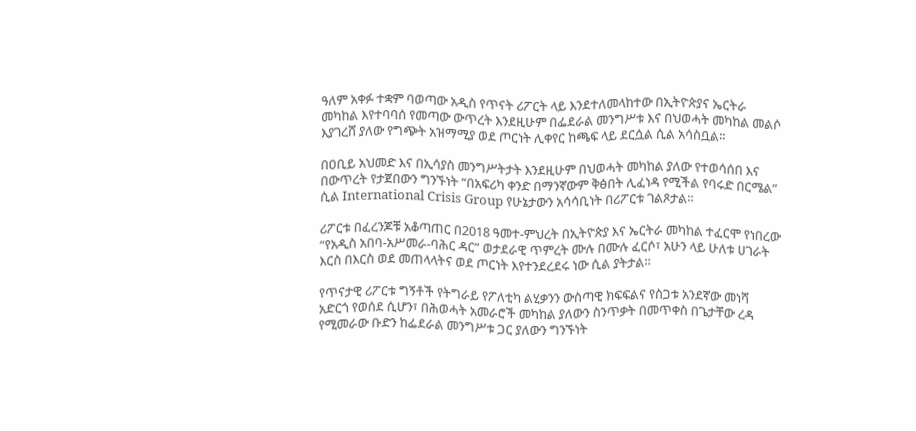ዓለም አቀፉ ተቋም ባወጣው አዲስ የጥናት ሪፖርት ላይ እንደተለመላከተው በኢትዮጵያና ኤርትራ መካከል እየተባባሰ የመጣው ውጥረት እንደዚሁም በፌደራል መንግሥቱ እና በህወሓት መካከል መልሶ እያገረሸ ያለው የግጭት አዝማሚያ ወደ ጦርነት ሊቀየር ከጫፍ ላይ ደርሷል ሲል አሳስቧል።

በዐቢይ አህመድ እና በኢሳያስ መንግሥትታት እንደዚሁም በህወሓት መካከል ያለው የተወሳሰበ እና በውጥረት የታጀበውን ግንኙነት “በአፍሪካ ቀንድ በማንኛውም ቅፅበት ሊፈነዳ የሚችል የባሩድ በርሜል” ሲል International Crisis Group የሁኔታውን አሳሳቢነት በሪፖርቱ ገልጾታል።

ሪፖርቱ በፈረንጆቹ አቆጣጠር በ2018 ዓመተ-ምህረት በኢትዮጵያ እና ኤርትራ መካከል ተፈርሞ የነበረው “የአዲስ አበባ-አሥመራ-ባሕር ዳር” ወታደራዊ ጥምረት ሙሉ በሙሉ ፈርሶ፣ አሁን ላይ ሁለቱ ሀገራት እርስ በእርስ ወደ መጠላላትና ወደ ጦርነት እየተንደረደሩ ነው ሲል ያትታል።

የጥናታዊ ሪፖርቱ ግኝቶች የትግራይ የፖለቲካ ልሂቃንን ውስጣዊ ክፍፍልና የስጋቱ አንደኛው መነሻ አድርጎ የወሰደ ሲሆን፣ በሕወሓት አመራሮች መካከል ያለውን ስንጥቃት በመጥቀስ በጌታቸው ረዳ የሚመራው ቡድን ከፌደራል መንግሥቱ ጋር ያለውን ግንኙነት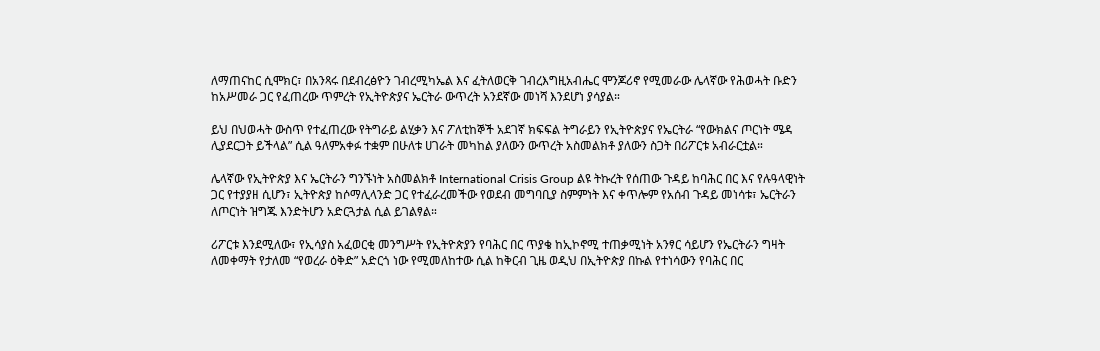ለማጠናከር ሲሞክር፣ በአንጻሩ በደብረፅዮን ገብረሚካኤል እና ፈትለወርቅ ገብረእግዚአብሔር ሞንጆሪኖ የሚመራው ሌላኛው የሕወሓት ቡድን ከአሥመራ ጋር የፈጠረው ጥምረት የኢትዮጵያና ኤርትራ ውጥረት አንደኛው መነሻ እንደሆነ ያሳያል።

ይህ በህወሓት ውስጥ የተፈጠረው የትግራይ ልሂቃን እና ፖለቲከኞች አደገኛ ክፍፍል ትግራይን የኢትዮጵያና የኤርትራ “የውክልና ጦርነት ሜዳ ሊያደርጋት ይችላል” ሲል ዓለምአቀፉ ተቋም በሁለቱ ሀገራት መካከል ያለውን ውጥረት አስመልክቶ ያለውን ስጋት በሪፖርቱ አብራርቷል።

ሌላኛው የኢትዮጵያ እና ኤርትራን ግንኙነት አስመልክቶ International Crisis Group ልዩ ትኩረት የሰጠው ጉዳይ ከባሕር በር እና የሉዓላዊነት ጋር የተያያዘ ሲሆን፣ ኢትዮጵያ ከሶማሊላንድ ጋር የተፈራረመችው የወደብ መግባቢያ ስምምነት እና ቀጥሎም የአሰብ ጉዳይ መነሳቱ፣ ኤርትራን ለጦርነት ዝግጁ እንድትሆን አድርጓታል ሲል ይገልፃል።

ሪፖርቱ እንደሚለው፣ የኢሳያስ አፈወርቂ መንግሥት የኢትዮጵያን የባሕር በር ጥያቄ ከኢኮኖሚ ተጠቃሚነት አንፃር ሳይሆን የኤርትራን ግዛት ለመቀማት የታለመ “የወረራ ዕቅድ” አድርጎ ነው የሚመለከተው ሲል ከቅርብ ጊዜ ወዲህ በኢትዮጵያ በኩል የተነሳውን የባሕር በር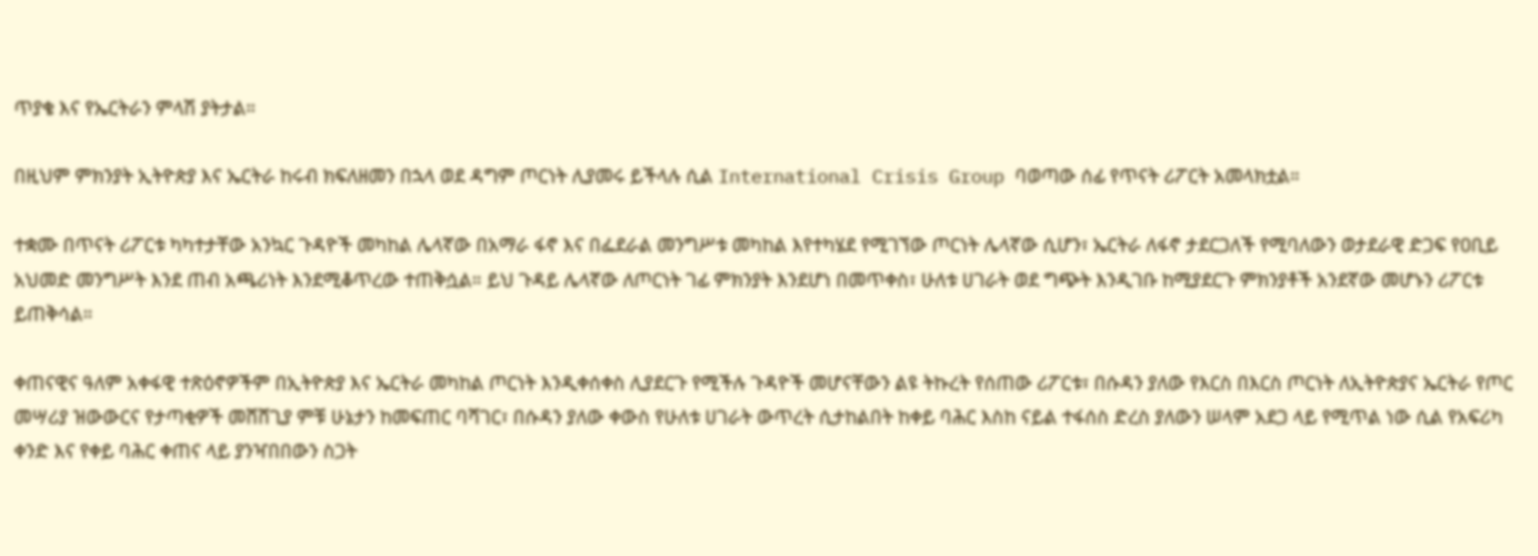ጥያቄ እና የኤርትራን ምላሽ ያትታል።

በዚህም ምክንያት ኢትዮጵያ እና ኤርትራ ከሩብ ክፍለዘመን በኋላ ወደ ዳግም ጦርነት ሊያመሩ ይችላሉ ሲል International Crisis Group ባወጣው ሰፊ የጥናት ሪፖርት አመላክቷል።

ተቋሙ በጥናት ሪፖርቱ ካካተታቸው አንኳር ጉዳዮች መካከል ሌላኛው በአማራ ፋኖ እና በፌደራል መንግሥቱ መካከል እየተካሄደ የሚገኘው ጦርነት ሌላኛው ሲሆን፣ ኤርትራ ለፋኖ ታደርጋለች የሚባለውን ወታደራዊ ድጋፍ የዐቢይ አህመድ መንግሥት እንደ ጠብ አጫሪነት እንደሚቆጥረው ተጠቅሷል። ይህ ጉዳይ ሌላኛው ለጦርነት ገፊ ምክንያት እንደሆነ በመጥቀስ፣ ሁለቱ ሀገራት ወደ ግጭት እንዲገቡ ከሚያደርጉ ምክንያቶች አንደኛው መሆኑን ሪፖርቱ ይጠቅሳል።

ቀጠናዊና ዓለም አቀፋዊ ተጽዕኖዎችም በኢትዮጵያ እና ኤርትራ መካከል ጦርነት እንዲቀሰቀስ ሊያደርጉ የሚችሉ ጉዳዮች መሆናቸውን ልዩ ትኩረት የሰጠው ሪፖርቱ፣ በሱዳን ያለው የእርስ በእርስ ጦርነት ለኢትዮጵያና ኤርትራ የጦር መሣሪያ ዝውውርና የታጣቂዎች መሸሸጊያ ምቹ ሁኔታን ከመፍጠር ባሻገር፣ በሱዳን ያለው ቀውስ የሁለቱ ሀገራት ውጥረት ሲታከልበት ከቀይ ባሕር እስከ ናይል ተፋሰስ ድረስ ያለውን ሠላም አደጋ ላይ የሚጥል ነው ሲል የአፍሪካ ቀንድ እና የቀይ ባሕር ቀጠና ላይ ያንዣበበውን ስጋት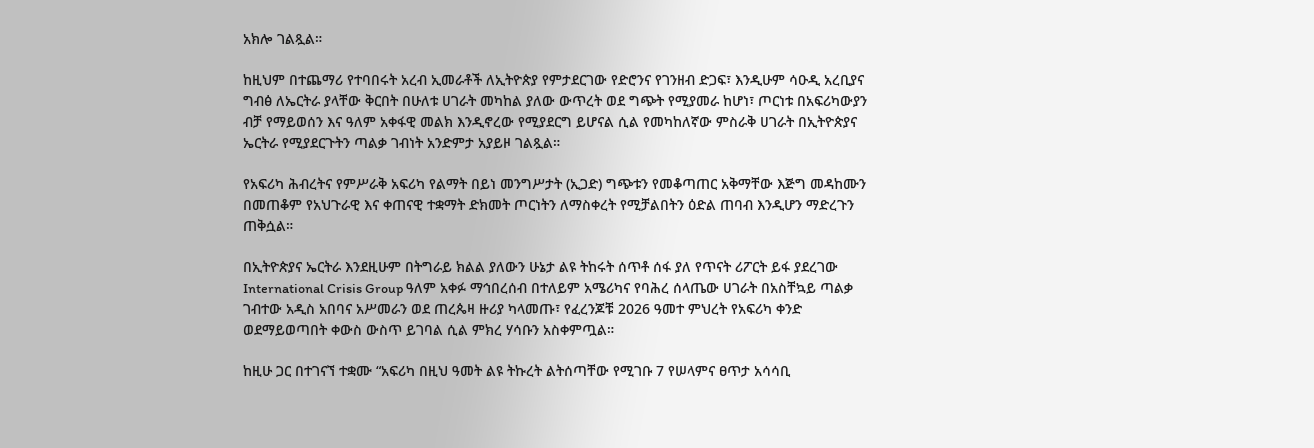አክሎ ገልጿል።

ከዚህም በተጨማሪ የተባበሩት አረብ ኢመራቶች ለኢትዮጵያ የምታደርገው የድሮንና የገንዘብ ድጋፍ፣ እንዲሁም ሳዑዲ አረቢያና ግብፅ ለኤርትራ ያላቸው ቅርበት በሁለቱ ሀገራት መካከል ያለው ውጥረት ወደ ግጭት የሚያመራ ከሆነ፣ ጦርነቱ በአፍሪካውያን ብቻ የማይወሰን እና ዓለም አቀፋዊ መልክ እንዲኖረው የሚያደርግ ይሆናል ሲል የመካከለኛው ምስራቅ ሀገራት በኢትዮጵያና ኤርትራ የሚያደርጉትን ጣልቃ ገብነት አንድምታ አያይዞ ገልጿል።

የአፍሪካ ሕብረትና የምሥራቅ አፍሪካ የልማት በይነ መንግሥታት (ኢጋድ) ግጭቱን የመቆጣጠር አቅማቸው እጅግ መዳከሙን በመጠቆም የአህጉራዊ እና ቀጠናዊ ተቋማት ድክመት ጦርነትን ለማስቀረት የሚቻልበትን ዕድል ጠባብ እንዲሆን ማድረጉን ጠቅሷል።

በኢትዮጵያና ኤርትራ እንደዚሁም በትግራይ ክልል ያለውን ሁኔታ ልዩ ትከሩት ሰጥቶ ሰፋ ያለ የጥናት ሪፖርት ይፋ ያደረገው International Crisis Group ዓለም አቀፉ ማኅበረሰብ በተለይም አሜሪካና የባሕረ ሰላጤው ሀገራት በአስቸኳይ ጣልቃ ገብተው አዲስ አበባና አሥመራን ወደ ጠረጴዛ ዙሪያ ካላመጡ፣ የፈረንጆቹ 2026 ዓመተ ምህረት የአፍሪካ ቀንድ ወደማይወጣበት ቀውስ ውስጥ ይገባል ሲል ምክረ ሃሳቡን አስቀምጧል።

ከዚሁ ጋር በተገናኘ ተቋሙ “አፍሪካ በዚህ ዓመት ልዩ ትኩረት ልትሰጣቸው የሚገቡ 7 የሠላምና ፀጥታ አሳሳቢ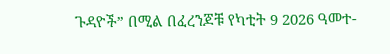ጉዳዮች” በሚል በፈረንጆቹ የካቲት 9 2026 ዓመተ-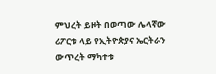ምህረት ይዞት በወጣው ሌላኛው ሪፖርቱ ላይ የኢትዮጵያና ኤርትራን ውጥረት ማካተቱ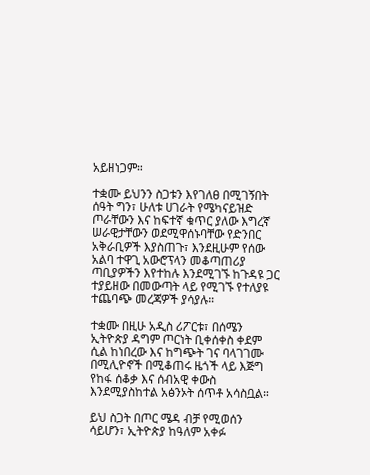አይዘነጋም።

ተቋሙ ይህንን ስጋቱን እየገለፀ በሚገኝበት ሰዓት ግን፣ ሁለቱ ሀገራት የሜካናይዝድ ጦራቸውን እና ከፍተኛ ቁጥር ያለው እግረኛ ሠራዊታቸውን ወደሚዋሰኑባቸው የድንበር አቅራቢዎች እያስጠጉ፣ እንደዚሁም የሰው አልባ ተዋጊ አውሮፕላን መቆጣጠሪያ ጣቢያዎችን እየተከሉ እንደሚገኙ ከጉዳዩ ጋር ተያይዘው በመውጣት ላይ የሚገኙ የተለያዩ ተጨባጭ መረጃዎች ያሳያሉ።

ተቋሙ በዚሁ አዲስ ሪፖርቱ፣ በሰሜን ኢትዮጵያ ዳግም ጦርነት ቢቀሰቀስ ቀደም ሲል ከነበረው እና ከግጭት ገና ባላገገሙ በሚሊዮኖች በሚቆጠሩ ዜጎች ላይ እጅግ የከፋ ሰቆቃ እና ሰብአዊ ቀውስ እንደሚያስከተል አፅንኦት ሰጥቶ አሳስቧል።

ይህ ስጋት በጦር ሜዳ ብቻ የሚወሰን ሳይሆን፣ ኢትዮጵያ ከዓለም አቀፉ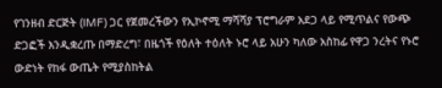የገንዘብ ድርጅት (IMF) ጋር የጀመረችውን የኢኮኖሚ ማሻሻያ ፕሮግራም አደጋ ላይ የሚጥልና የውጭ ድጋፎች እንዲቋረጡ በማድረግ፣ በዜጎች የዕለት ተዕለት ኑሮ ላይ አሁን ካለው አስከፊ የዋጋ ንረትና የኑሮ ውድነት የከፋ ውጤት የሚያስከትል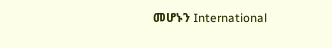መሆኑን International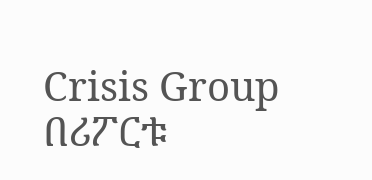Crisis Group በሪፖርቱ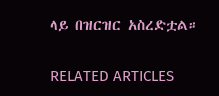ላይ በዝርዝር አስረድቷል።

RELATED ARTICLES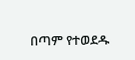በጣም የተወደዱ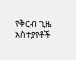የቅርብ ጊዜ አስተያየቶች